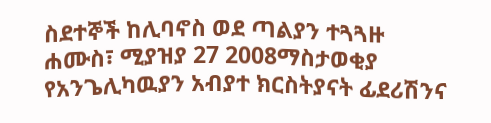ስደተኞች ከሊባኖስ ወደ ጣልያን ተጓጓዙ
ሐሙስ፣ ሚያዝያ 27 2008ማስታወቂያ
የአንጌሊካዉያን አብያተ ክርስትያናት ፊደሪሽንና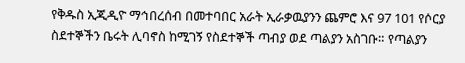የቅዱስ ኢጂዲዮ ማኅበረሰብ በመተባበር አራት ኢራቃዉያንን ጨምሮ እና 97 101 የሶርያ ስደተኞችን ቤሩት ሊባኖስ ከሚገኝ የስደተኞች ጣብያ ወደ ጣልያን አስገቡ። የጣልያን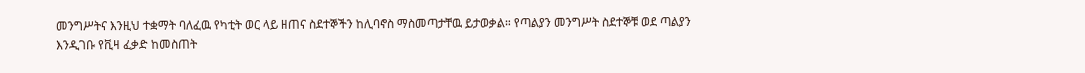መንግሥትና እንዚህ ተቋማት ባለፈዉ የካቲት ወር ላይ ዘጠና ስደተኞችን ከሊባኖስ ማስመጣታቸዉ ይታወቃል። የጣልያን መንግሥት ስደተኞቹ ወደ ጣልያን እንዲገቡ የቪዛ ፈቃድ ከመስጠት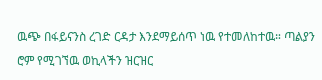ዉጭ በፋይናንስ ረገድ ርዳታ እንደማይሰጥ ነዉ የተመለከተዉ። ጣልያን ሮም የሚገኘዉ ወኪላችን ዝርዝር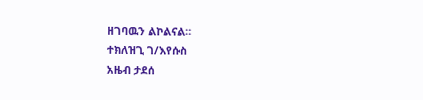ዘገባዉን ልኮልናል።
ተክለዝጊ ገ/እየሱስ
አዜብ ታደሰ